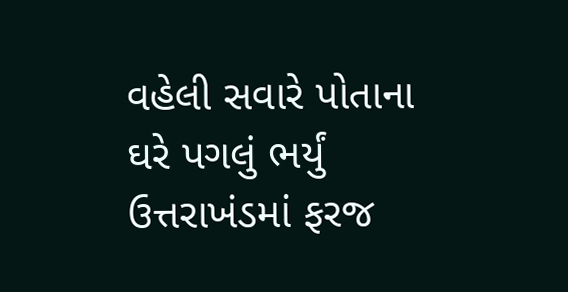વહેલી સવારે પોતાના ઘરે પગલું ભર્યું
ઉત્તરાખંડમાં ફરજ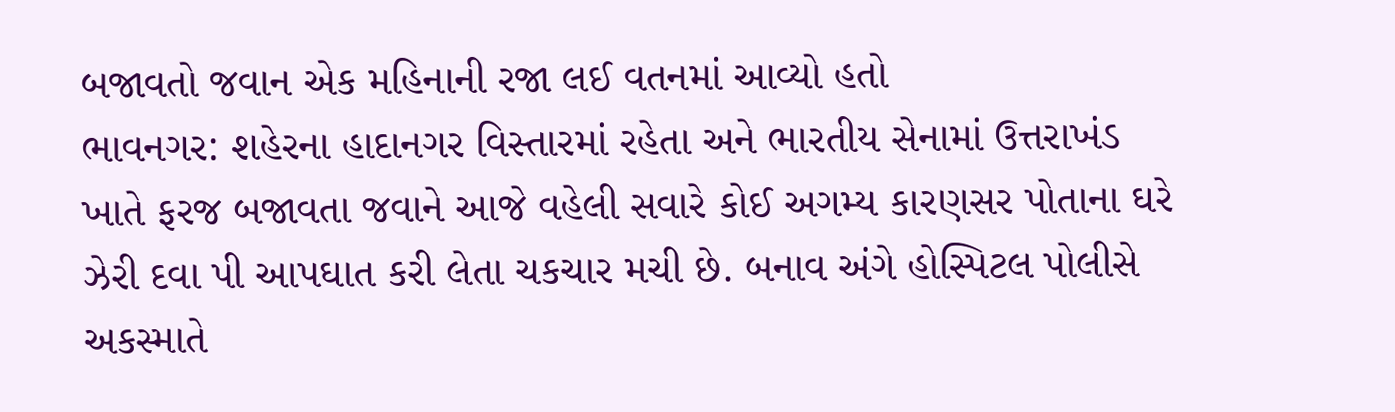બજાવતો જવાન એક મહિનાની રજા લઈ વતનમાં આવ્યો હતો
ભાવનગર: શહેરના હાદાનગર વિસ્તારમાં રહેતા અને ભારતીય સેનામાં ઉત્તરાખંડ ખાતે ફરજ બજાવતા જવાને આજે વહેલી સવારે કોઈ અગમ્ય કારણસર પોતાના ઘરે ઝેરી દવા પી આપઘાત કરી લેતા ચકચાર મચી છે. બનાવ અંગે હોસ્પિટલ પોલીસે અકસ્માતે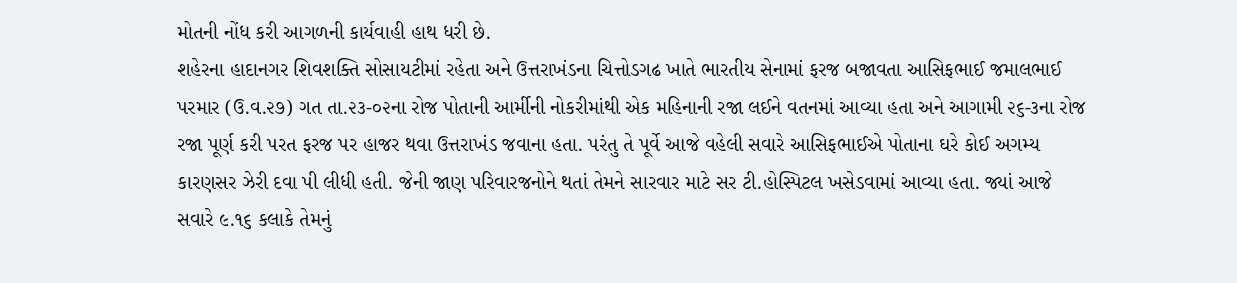મોતની નોંધ કરી આગળની કાર્યવાહી હાથ ધરી છે.
શહેરના હાદાનગર શિવશક્તિ સોસાયટીમાં રહેતા અને ઉત્તરાખંડના ચિત્તોડગઢ ખાતે ભારતીય સેનામાં ફરજ બજાવતા આસિફભાઈ જમાલભાઈ પરમાર (ઉ.વ.૨૭) ગત તા.૨૩-૦૨ના રોજ પોતાની આર્મીની નોકરીમાંથી એક મહિનાની રજા લઈને વતનમાં આવ્યા હતા અને આગામી ૨૬-૩ના રોજ રજા પૂર્ણ કરી પરત ફરજ પર હાજર થવા ઉત્તરાખંડ જવાના હતા. પરંતુ તે પૂર્વે આજે વહેલી સવારે આસિફભાઈએ પોતાના ઘરે કોઈ અગમ્ય કારણસર ઝેરી દવા પી લીધી હતી. જેની જાણ પરિવારજનોને થતાં તેમને સારવાર માટે સર ટી.હોસ્પિટલ ખસેડવામાં આવ્યા હતા. જ્યાં આજે સવારે ૯.૧૬ કલાકે તેમનું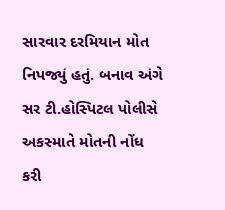સારવાર દરમિયાન મોત નિપજ્યું હતું. બનાવ અંગે સર ટી.હોસ્પિટલ પોલીસે અકસ્માતે મોતની નોંધ કરી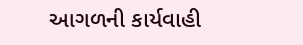આગળની કાર્યવાહી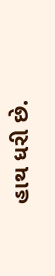હાથ ધરી છે.